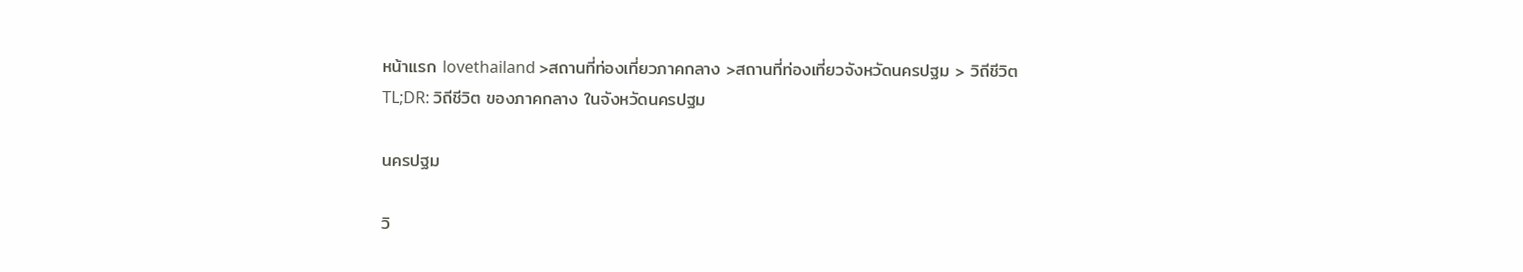หน้าแรก lovethailand >สถานที่ท่องเที่ยวภาคกลาง >สถานที่ท่องเที่ยวจังหวัดนครปฐม > วิถีชีวิต
TL;DR: วิถีชีวิต ของภาคกลาง ในจังหวัดนครปฐม

นครปฐม

วิ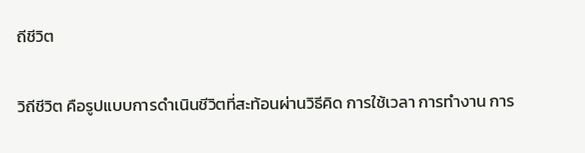ถีชีวิต

วิถีชีวิต คือรูปแบบการดำเนินชีวิตที่สะท้อนผ่านวิธีคิด การใช้เวลา การทำงาน การ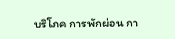บริโภค การพักผ่อน กา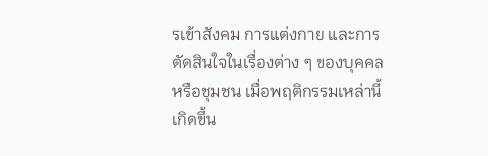รเข้าสังคม การแต่งกาย และการตัดสินใจในเรื่องต่าง ๆ ของบุคคลหรือชุมชน เมื่อพฤติกรรมเหล่านี้เกิดขึ้น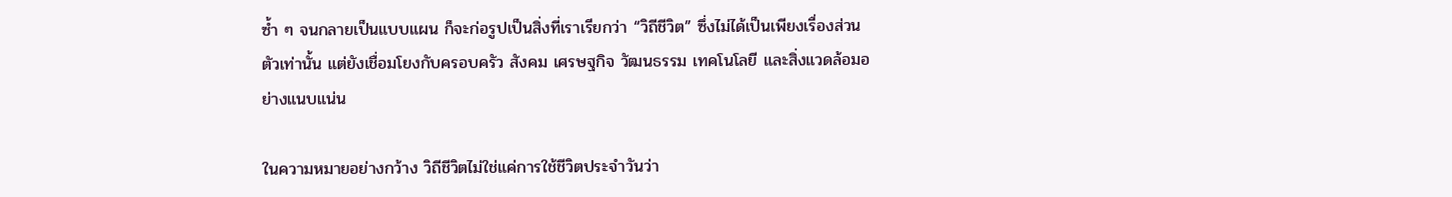ซ้ำ ๆ จนกลายเป็นแบบแผน ก็จะก่อรูปเป็นสิ่งที่เราเรียกว่า “วิถีชีวิต” ซึ่งไม่ได้เป็นเพียงเรื่องส่วนตัวเท่านั้น แต่ยังเชื่อมโยงกับครอบครัว สังคม เศรษฐกิจ วัฒนธรรม เทคโนโลยี และสิ่งแวดล้อมอย่างแนบแน่น

ในความหมายอย่างกว้าง วิถีชีวิตไม่ใช่แค่การใช้ชีวิตประจำวันว่า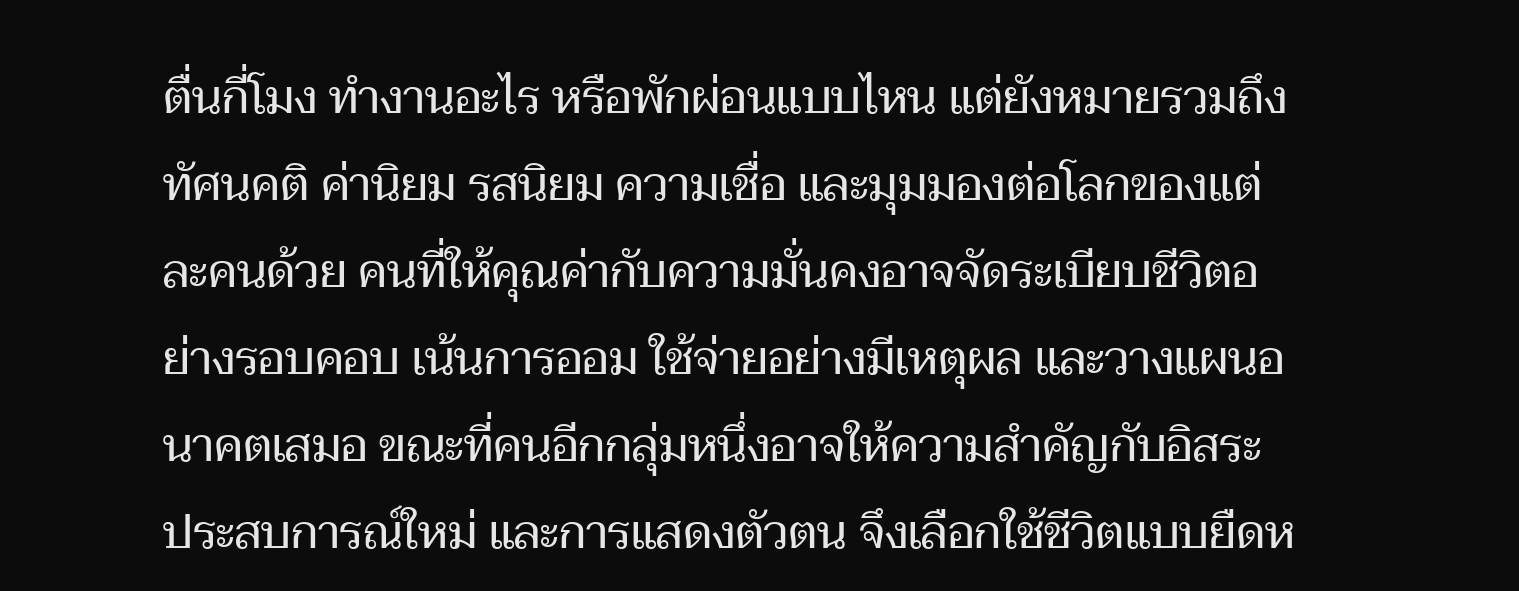ตื่นกี่โมง ทำงานอะไร หรือพักผ่อนแบบไหน แต่ยังหมายรวมถึงทัศนคติ ค่านิยม รสนิยม ความเชื่อ และมุมมองต่อโลกของแต่ละคนด้วย คนที่ให้คุณค่ากับความมั่นคงอาจจัดระเบียบชีวิตอย่างรอบคอบ เน้นการออม ใช้จ่ายอย่างมีเหตุผล และวางแผนอนาคตเสมอ ขณะที่คนอีกกลุ่มหนึ่งอาจให้ความสำคัญกับอิสระ ประสบการณ์ใหม่ และการแสดงตัวตน จึงเลือกใช้ชีวิตแบบยืดห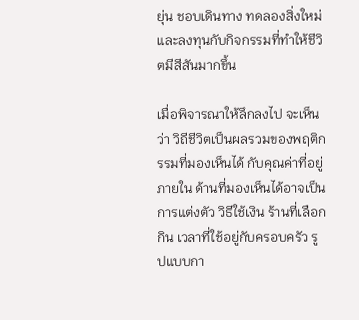ยุ่น ชอบเดินทาง ทดลองสิ่งใหม่ และลงทุนกับกิจกรรมที่ทำให้ชีวิตมีสีสันมากขึ้น

เมื่อพิจารณาให้ลึกลงไป จะเห็นว่า วิถีชีวิตเป็นผลรวมของพฤติกรรมที่มองเห็นได้ กับคุณค่าที่อยู่ภายใน ด้านที่มองเห็นได้อาจเป็นการแต่งตัว วิธีใช้เงิน ร้านที่เลือกกิน เวลาที่ใช้อยู่กับครอบครัว รูปแบบกา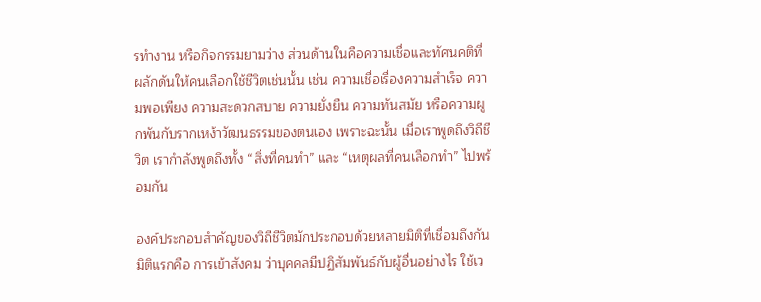รทำงาน หรือกิจกรรมยามว่าง ส่วนด้านในคือความเชื่อและทัศนคติที่ผลักดันให้คนเลือกใช้ชีวิตเช่นนั้น เช่น ความเชื่อเรื่องความสำเร็จ ความพอเพียง ความสะดวกสบาย ความยั่งยืน ความทันสมัย หรือความผูกพันกับรากเหง้าวัฒนธรรมของตนเอง เพราะฉะนั้น เมื่อเราพูดถึงวิถีชีวิต เรากำลังพูดถึงทั้ง “สิ่งที่คนทำ” และ “เหตุผลที่คนเลือกทำ” ไปพร้อมกัน

องค์ประกอบสำคัญของวิถีชีวิตมักประกอบด้วยหลายมิติที่เชื่อมถึงกัน มิติแรกคือ การเข้าสังคม ว่าบุคคลมีปฏิสัมพันธ์กับผู้อื่นอย่างไร ใช้เว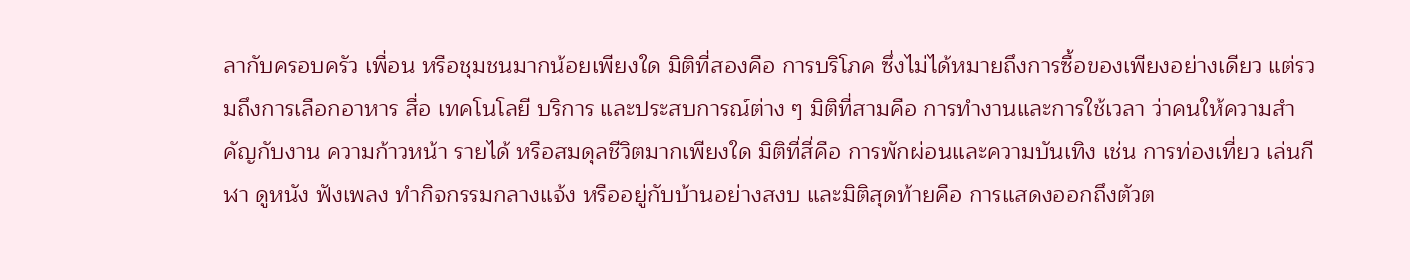ลากับครอบครัว เพื่อน หรือชุมชนมากน้อยเพียงใด มิติที่สองคือ การบริโภค ซึ่งไม่ได้หมายถึงการซื้อของเพียงอย่างเดียว แต่รวมถึงการเลือกอาหาร สื่อ เทคโนโลยี บริการ และประสบการณ์ต่าง ๆ มิติที่สามคือ การทำงานและการใช้เวลา ว่าคนให้ความสำคัญกับงาน ความก้าวหน้า รายได้ หรือสมดุลชีวิตมากเพียงใด มิติที่สี่คือ การพักผ่อนและความบันเทิง เช่น การท่องเที่ยว เล่นกีฬา ดูหนัง ฟังเพลง ทำกิจกรรมกลางแจ้ง หรืออยู่กับบ้านอย่างสงบ และมิติสุดท้ายคือ การแสดงออกถึงตัวต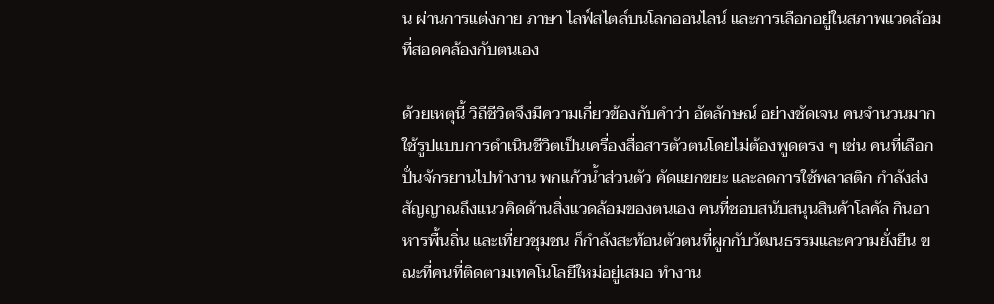น ผ่านการแต่งกาย ภาษา ไลฟ์สไตล์บนโลกออนไลน์ และการเลือกอยู่ในสภาพแวดล้อมที่สอดคล้องกับตนเอง

ด้วยเหตุนี้ วิถีชีวิตจึงมีความเกี่ยวข้องกับคำว่า อัตลักษณ์ อย่างชัดเจน คนจำนวนมากใช้รูปแบบการดำเนินชีวิตเป็นเครื่องสื่อสารตัวตนโดยไม่ต้องพูดตรง ๆ เช่น คนที่เลือกปั่นจักรยานไปทำงาน พกแก้วน้ำส่วนตัว คัดแยกขยะ และลดการใช้พลาสติก กำลังส่งสัญญาณถึงแนวคิดด้านสิ่งแวดล้อมของตนเอง คนที่ชอบสนับสนุนสินค้าโลคัล กินอาหารพื้นถิ่น และเที่ยวชุมชน ก็กำลังสะท้อนตัวตนที่ผูกกับวัฒนธรรมและความยั่งยืน ขณะที่คนที่ติดตามเทคโนโลยีใหม่อยู่เสมอ ทำงาน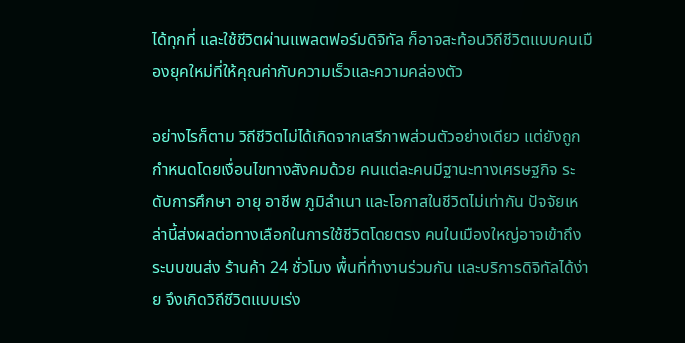ได้ทุกที่ และใช้ชีวิตผ่านแพลตฟอร์มดิจิทัล ก็อาจสะท้อนวิถีชีวิตแบบคนเมืองยุคใหม่ที่ให้คุณค่ากับความเร็วและความคล่องตัว

อย่างไรก็ตาม วิถีชีวิตไม่ได้เกิดจากเสรีภาพส่วนตัวอย่างเดียว แต่ยังถูกกำหนดโดยเงื่อนไขทางสังคมด้วย คนแต่ละคนมีฐานะทางเศรษฐกิจ ระดับการศึกษา อายุ อาชีพ ภูมิลำเนา และโอกาสในชีวิตไม่เท่ากัน ปัจจัยเหล่านี้ส่งผลต่อทางเลือกในการใช้ชีวิตโดยตรง คนในเมืองใหญ่อาจเข้าถึงระบบขนส่ง ร้านค้า 24 ชั่วโมง พื้นที่ทำงานร่วมกัน และบริการดิจิทัลได้ง่าย จึงเกิดวิถีชีวิตแบบเร่ง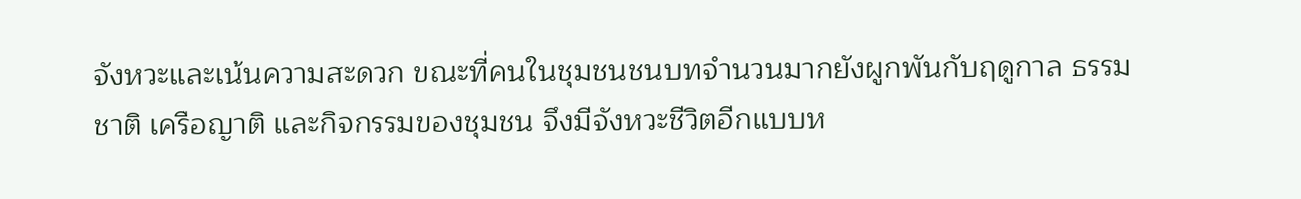จังหวะและเน้นความสะดวก ขณะที่คนในชุมชนชนบทจำนวนมากยังผูกพันกับฤดูกาล ธรรมชาติ เครือญาติ และกิจกรรมของชุมชน จึงมีจังหวะชีวิตอีกแบบห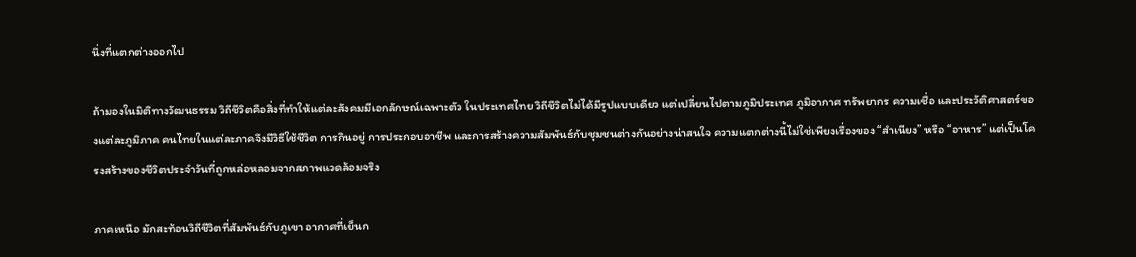นึ่งที่แตกต่างออกไป

ถ้ามองในมิติทางวัฒนธรรม วิถีชีวิตคือสิ่งที่ทำให้แต่ละสังคมมีเอกลักษณ์เฉพาะตัว ในประเทศไทย วิถีชีวิตไม่ได้มีรูปแบบเดียว แต่เปลี่ยนไปตามภูมิประเทศ ภูมิอากาศ ทรัพยากร ความเชื่อ และประวัติศาสตร์ของแต่ละภูมิภาค คนไทยในแต่ละภาคจึงมีวิธีใช้ชีวิต การกินอยู่ การประกอบอาชีพ และการสร้างความสัมพันธ์กับชุมชนต่างกันอย่างน่าสนใจ ความแตกต่างนี้ไม่ใช่เพียงเรื่องของ “สำเนียง” หรือ “อาหาร” แต่เป็นโครงสร้างของชีวิตประจำวันที่ถูกหล่อหลอมจากสภาพแวดล้อมจริง

ภาคเหนือ มักสะท้อนวิถีชีวิตที่สัมพันธ์กับภูเขา อากาศที่เย็นก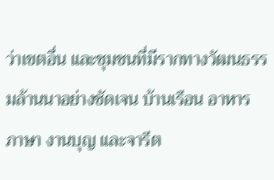ว่าเขตอื่น และชุมชนที่มีรากทางวัฒนธรรมล้านนาอย่างชัดเจน บ้านเรือน อาหาร ภาษา งานบุญ และจารีต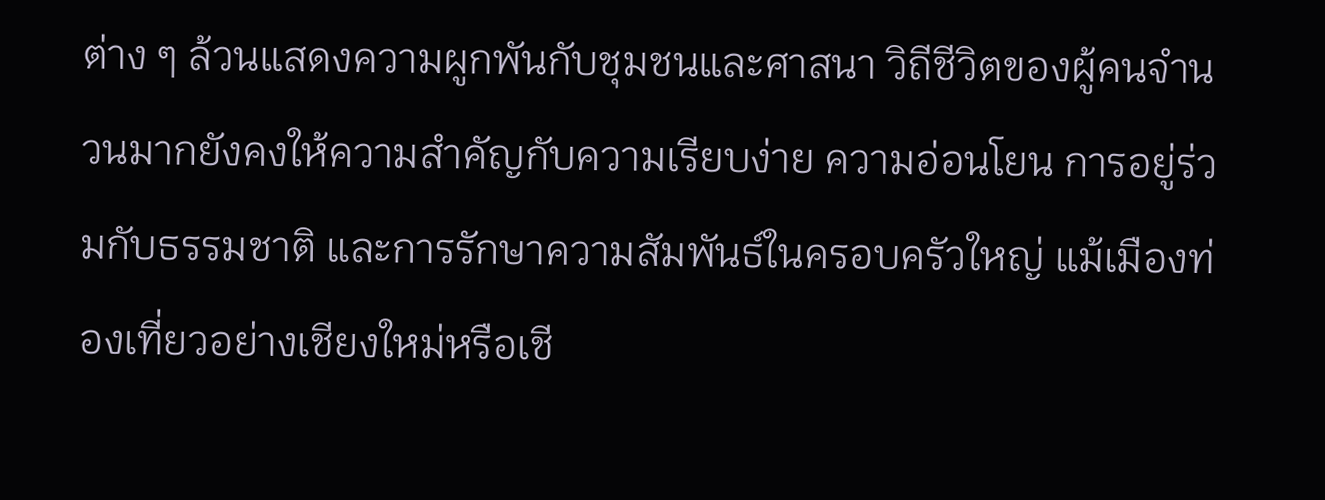ต่าง ๆ ล้วนแสดงความผูกพันกับชุมชนและศาสนา วิถีชีวิตของผู้คนจำนวนมากยังคงให้ความสำคัญกับความเรียบง่าย ความอ่อนโยน การอยู่ร่วมกับธรรมชาติ และการรักษาความสัมพันธ์ในครอบครัวใหญ่ แม้เมืองท่องเที่ยวอย่างเชียงใหม่หรือเชี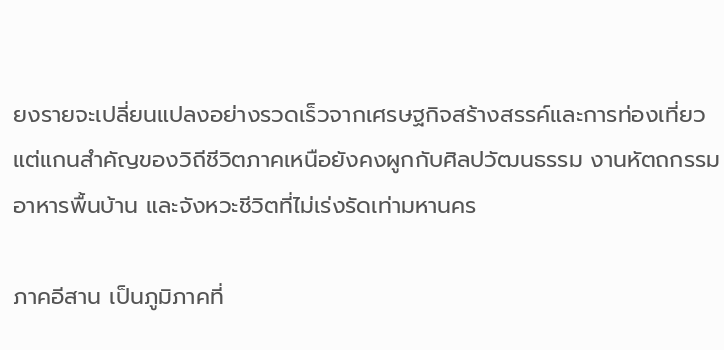ยงรายจะเปลี่ยนแปลงอย่างรวดเร็วจากเศรษฐกิจสร้างสรรค์และการท่องเที่ยว แต่แกนสำคัญของวิถีชีวิตภาคเหนือยังคงผูกกับศิลปวัฒนธรรม งานหัตถกรรม อาหารพื้นบ้าน และจังหวะชีวิตที่ไม่เร่งรัดเท่ามหานคร

ภาคอีสาน เป็นภูมิภาคที่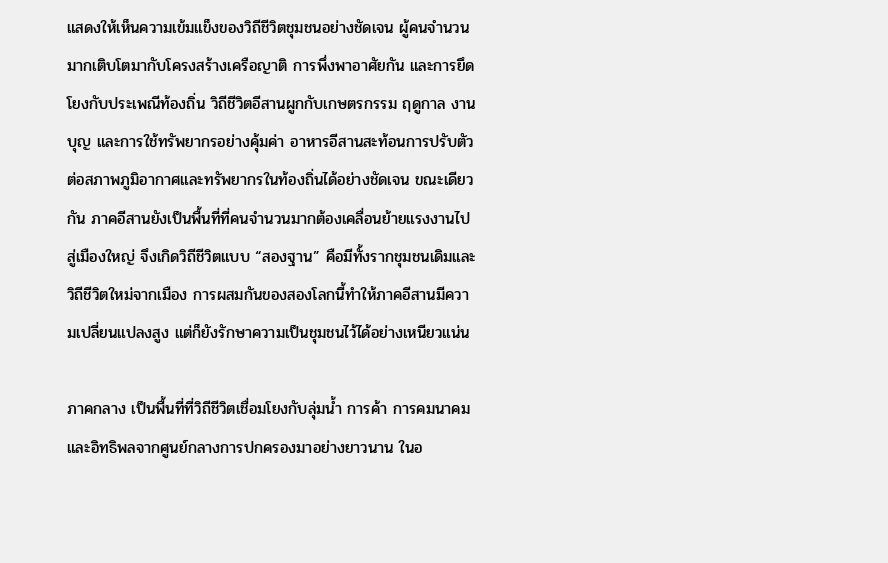แสดงให้เห็นความเข้มแข็งของวิถีชีวิตชุมชนอย่างชัดเจน ผู้คนจำนวนมากเติบโตมากับโครงสร้างเครือญาติ การพึ่งพาอาศัยกัน และการยึดโยงกับประเพณีท้องถิ่น วิถีชีวิตอีสานผูกกับเกษตรกรรม ฤดูกาล งานบุญ และการใช้ทรัพยากรอย่างคุ้มค่า อาหารอีสานสะท้อนการปรับตัวต่อสภาพภูมิอากาศและทรัพยากรในท้องถิ่นได้อย่างชัดเจน ขณะเดียวกัน ภาคอีสานยังเป็นพื้นที่ที่คนจำนวนมากต้องเคลื่อนย้ายแรงงานไปสู่เมืองใหญ่ จึงเกิดวิถีชีวิตแบบ “สองฐาน” คือมีทั้งรากชุมชนเดิมและวิถีชีวิตใหม่จากเมือง การผสมกันของสองโลกนี้ทำให้ภาคอีสานมีความเปลี่ยนแปลงสูง แต่ก็ยังรักษาความเป็นชุมชนไว้ได้อย่างเหนียวแน่น

ภาคกลาง เป็นพื้นที่ที่วิถีชีวิตเชื่อมโยงกับลุ่มน้ำ การค้า การคมนาคม และอิทธิพลจากศูนย์กลางการปกครองมาอย่างยาวนาน ในอ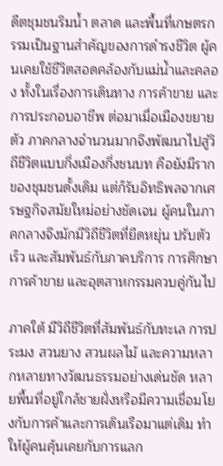ดีตชุมชนริมน้ำ ตลาด และพื้นที่เกษตรกรรมเป็นฐานสำคัญของการดำรงชีวิต ผู้คนเคยใช้ชีวิตสอดคล้องกับแม่น้ำและคลอง ทั้งในเรื่องการเดินทาง การค้าขาย และการประกอบอาชีพ ต่อมาเมื่อเมืองขยายตัว ภาคกลางจำนวนมากจึงพัฒนาไปสู่วิถีชีวิตแบบกึ่งเมืองกึ่งชนบท คือยังมีรากของชุมชนดั้งเดิม แต่ก็รับอิทธิพลจากเศรษฐกิจสมัยใหม่อย่างชัดเจน ผู้คนในภาคกลางจึงมักมีวิถีชีวิตที่ยืดหยุ่น ปรับตัวเร็ว และสัมพันธ์กับภาคบริการ การศึกษา การค้าขาย และอุตสาหกรรมควบคู่กันไป

ภาคใต้ มีวิถีชีวิตที่สัมพันธ์กับทะเล การประมง สวนยาง สวนผลไม้ และความหลากหลายทางวัฒนธรรมอย่างเด่นชัด หลายพื้นที่อยู่ใกล้ชายฝั่งหรือมีความเชื่อมโยงกับการค้าและการเดินเรือมาแต่เดิม ทำให้ผู้คนคุ้นเคยกับการแลก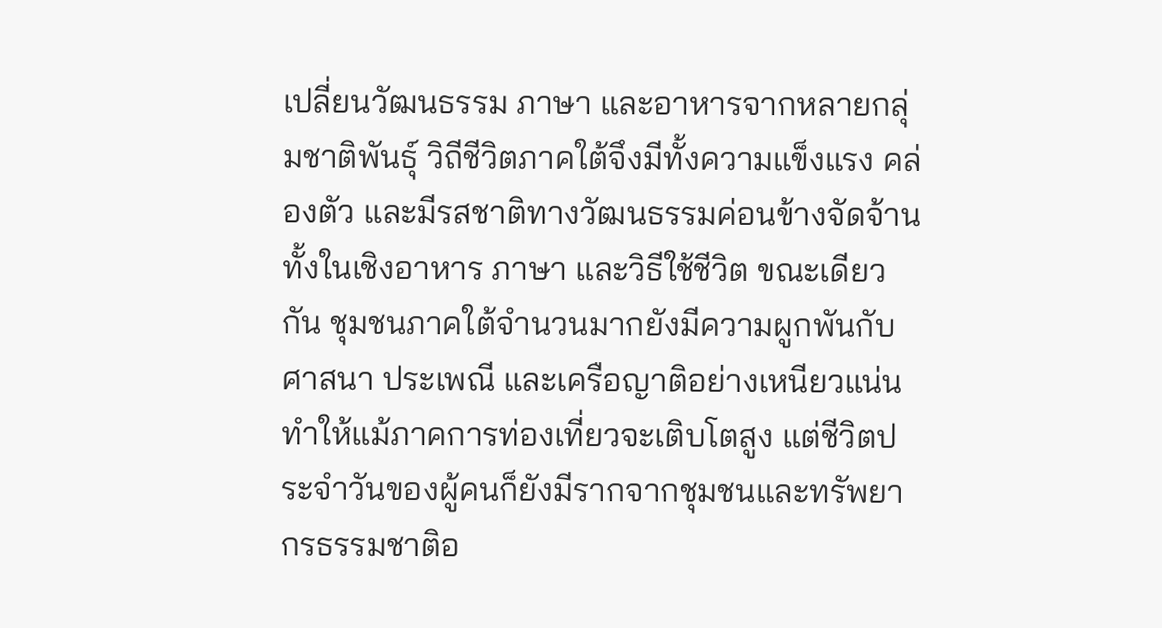เปลี่ยนวัฒนธรรม ภาษา และอาหารจากหลายกลุ่มชาติพันธุ์ วิถีชีวิตภาคใต้จึงมีทั้งความแข็งแรง คล่องตัว และมีรสชาติทางวัฒนธรรมค่อนข้างจัดจ้าน ทั้งในเชิงอาหาร ภาษา และวิธีใช้ชีวิต ขณะเดียวกัน ชุมชนภาคใต้จำนวนมากยังมีความผูกพันกับศาสนา ประเพณี และเครือญาติอย่างเหนียวแน่น ทำให้แม้ภาคการท่องเที่ยวจะเติบโตสูง แต่ชีวิตประจำวันของผู้คนก็ยังมีรากจากชุมชนและทรัพยากรธรรมชาติอ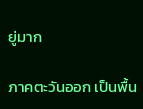ยู่มาก

ภาคตะวันออก เป็นพื้น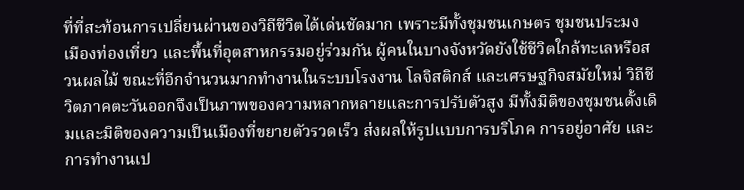ที่ที่สะท้อนการเปลี่ยนผ่านของวิถีชีวิตได้เด่นชัดมาก เพราะมีทั้งชุมชนเกษตร ชุมชนประมง เมืองท่องเที่ยว และพื้นที่อุตสาหกรรมอยู่ร่วมกัน ผู้คนในบางจังหวัดยังใช้ชีวิตใกล้ทะเลหรือสวนผลไม้ ขณะที่อีกจำนวนมากทำงานในระบบโรงงาน โลจิสติกส์ และเศรษฐกิจสมัยใหม่ วิถีชีวิตภาคตะวันออกจึงเป็นภาพของความหลากหลายและการปรับตัวสูง มีทั้งมิติของชุมชนดั้งเดิมและมิติของความเป็นเมืองที่ขยายตัวรวดเร็ว ส่งผลให้รูปแบบการบริโภค การอยู่อาศัย และการทำงานเป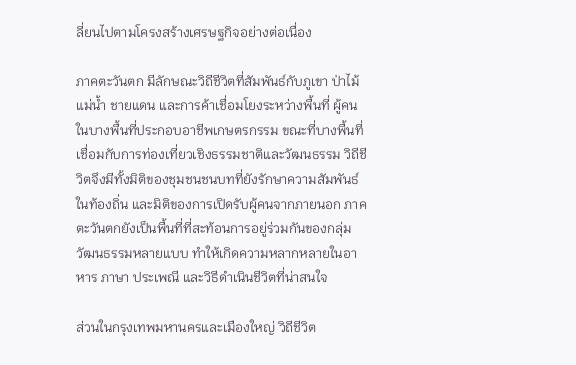ลี่ยนไปตามโครงสร้างเศรษฐกิจอย่างต่อเนื่อง

ภาคตะวันตก มีลักษณะวิถีชีวิตที่สัมพันธ์กับภูเขา ป่าไม้ แม่น้ำ ชายแดน และการค้าเชื่อมโยงระหว่างพื้นที่ ผู้คนในบางพื้นที่ประกอบอาชีพเกษตรกรรม ขณะที่บางพื้นที่เชื่อมกับการท่องเที่ยวเชิงธรรมชาติและวัฒนธรรม วิถีชีวิตจึงมีทั้งมิติของชุมชนชนบทที่ยังรักษาความสัมพันธ์ในท้องถิ่น และมิติของการเปิดรับผู้คนจากภายนอก ภาคตะวันตกยังเป็นพื้นที่ที่สะท้อนการอยู่ร่วมกันของกลุ่มวัฒนธรรมหลายแบบ ทำให้เกิดความหลากหลายในอาหาร ภาษา ประเพณี และวิธีดำเนินชีวิตที่น่าสนใจ

ส่วนในกรุงเทพมหานครและเมืองใหญ่ วิถีชีวิต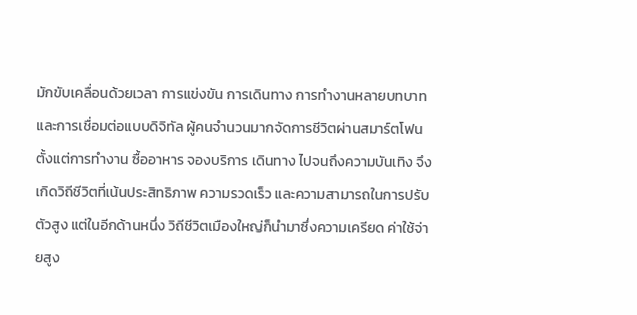มักขับเคลื่อนด้วยเวลา การแข่งขัน การเดินทาง การทำงานหลายบทบาท และการเชื่อมต่อแบบดิจิทัล ผู้คนจำนวนมากจัดการชีวิตผ่านสมาร์ตโฟน ตั้งแต่การทำงาน ซื้ออาหาร จองบริการ เดินทาง ไปจนถึงความบันเทิง จึงเกิดวิถีชีวิตที่เน้นประสิทธิภาพ ความรวดเร็ว และความสามารถในการปรับตัวสูง แต่ในอีกด้านหนึ่ง วิถีชีวิตเมืองใหญ่ก็นำมาซึ่งความเครียด ค่าใช้จ่ายสูง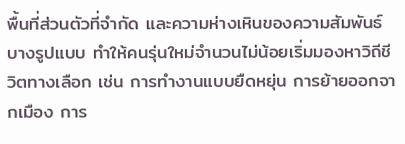พื้นที่ส่วนตัวที่จำกัด และความห่างเหินของความสัมพันธ์บางรูปแบบ ทำให้คนรุ่นใหม่จำนวนไม่น้อยเริ่มมองหาวิถีชีวิตทางเลือก เช่น การทำงานแบบยืดหยุ่น การย้ายออกจากเมือง การ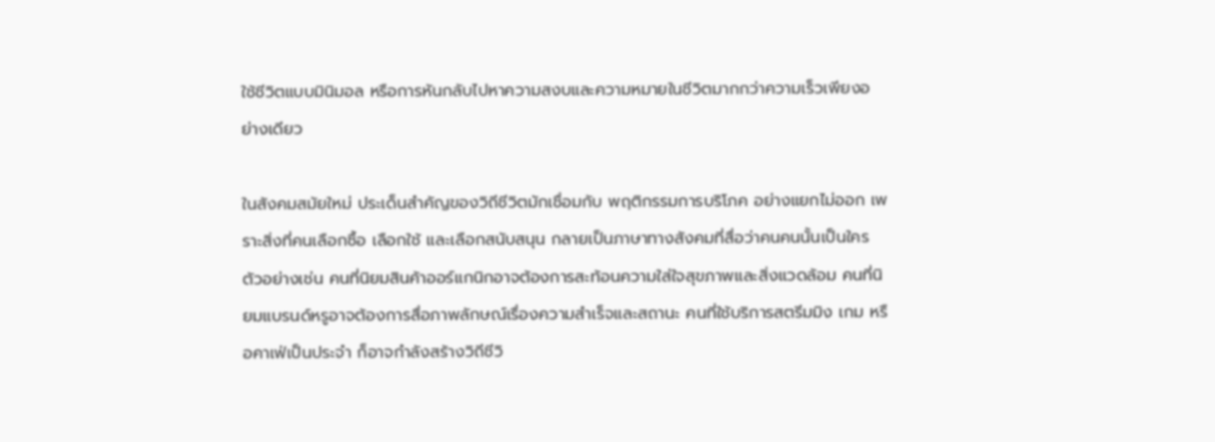ใช้ชีวิตแบบมินิมอล หรือการหันกลับไปหาความสงบและความหมายในชีวิตมากกว่าความเร็วเพียงอย่างเดียว

ในสังคมสมัยใหม่ ประเด็นสำคัญของวิถีชีวิตมักเชื่อมกับ พฤติกรรมการบริโภค อย่างแยกไม่ออก เพราะสิ่งที่คนเลือกซื้อ เลือกใช้ และเลือกสนับสนุน กลายเป็นภาษาทางสังคมที่สื่อว่าคนคนนั้นเป็นใคร ตัวอย่างเช่น คนที่นิยมสินค้าออร์แกนิกอาจต้องการสะท้อนความใส่ใจสุขภาพและสิ่งแวดล้อม คนที่นิยมแบรนด์หรูอาจต้องการสื่อภาพลักษณ์เรื่องความสำเร็จและสถานะ คนที่ใช้บริการสตรีมมิง เกม หรือคาเฟ่เป็นประจำ ก็อาจกำลังสร้างวิถีชีวิ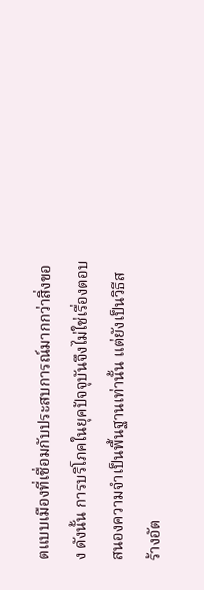ตแบบเมืองที่เชื่อมกับประสบการณ์มากกว่าสิ่งของ ดังนั้น การบริโภคในยุคปัจจุบันจึงไม่ใช่เรื่องตอบสนองความจำเป็นพื้นฐานเท่านั้น แต่ยังเป็นวิธีสร้างอัต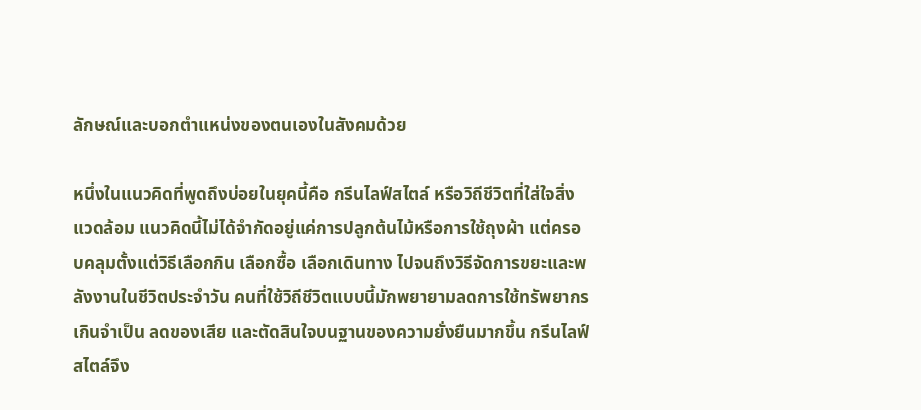ลักษณ์และบอกตำแหน่งของตนเองในสังคมด้วย

หนึ่งในแนวคิดที่พูดถึงบ่อยในยุคนี้คือ กรีนไลฟ์สไตล์ หรือวิถีชีวิตที่ใส่ใจสิ่งแวดล้อม แนวคิดนี้ไม่ได้จำกัดอยู่แค่การปลูกต้นไม้หรือการใช้ถุงผ้า แต่ครอบคลุมตั้งแต่วิธีเลือกกิน เลือกซื้อ เลือกเดินทาง ไปจนถึงวิธีจัดการขยะและพลังงานในชีวิตประจำวัน คนที่ใช้วิถีชีวิตแบบนี้มักพยายามลดการใช้ทรัพยากรเกินจำเป็น ลดของเสีย และตัดสินใจบนฐานของความยั่งยืนมากขึ้น กรีนไลฟ์สไตล์จึง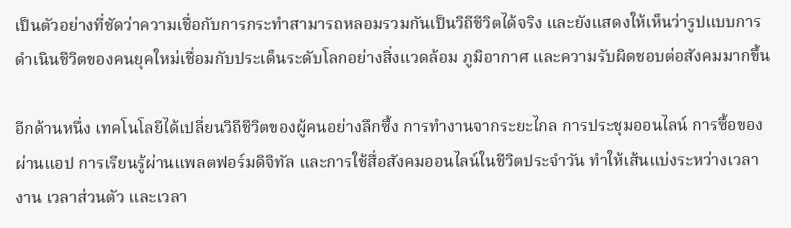เป็นตัวอย่างที่ชัดว่าความเชื่อกับการกระทำสามารถหลอมรวมกันเป็นวิถีชีวิตได้จริง และยังแสดงให้เห็นว่ารูปแบบการดำเนินชีวิตของคนยุคใหม่เชื่อมกับประเด็นระดับโลกอย่างสิ่งแวดล้อม ภูมิอากาศ และความรับผิดชอบต่อสังคมมากขึ้น

อีกด้านหนึ่ง เทคโนโลยีได้เปลี่ยนวิถีชีวิตของผู้คนอย่างลึกซึ้ง การทำงานจากระยะไกล การประชุมออนไลน์ การซื้อของผ่านแอป การเรียนรู้ผ่านแพลตฟอร์มดิจิทัล และการใช้สื่อสังคมออนไลน์ในชีวิตประจำวัน ทำให้เส้นแบ่งระหว่างเวลางาน เวลาส่วนตัว และเวลา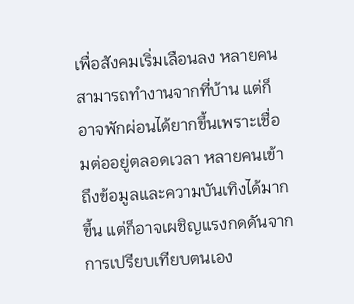เพื่อสังคมเริ่มเลือนลง หลายคนสามารถทำงานจากที่บ้าน แต่ก็อาจพักผ่อนได้ยากขึ้นเพราะเชื่อมต่ออยู่ตลอดเวลา หลายคนเข้าถึงข้อมูลและความบันเทิงได้มากขึ้น แต่ก็อาจเผชิญแรงกดดันจากการเปรียบเทียบตนเอง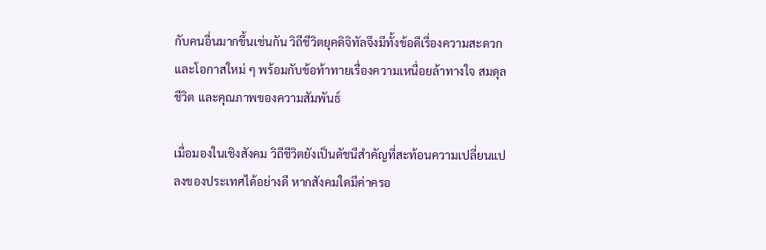กับคนอื่นมากขึ้นเช่นกัน วิถีชีวิตยุคดิจิทัลจึงมีทั้งข้อดีเรื่องความสะดวกและโอกาสใหม่ ๆ พร้อมกับข้อท้าทายเรื่องความเหนื่อยล้าทางใจ สมดุลชีวิต และคุณภาพของความสัมพันธ์

เมื่อมองในเชิงสังคม วิถีชีวิตยังเป็นดัชนีสำคัญที่สะท้อนความเปลี่ยนแปลงของประเทศได้อย่างดี หากสังคมใดมีค่าครอ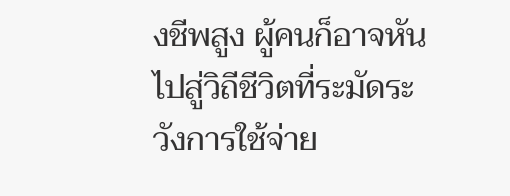งชีพสูง ผู้คนก็อาจหันไปสู่วิถีชีวิตที่ระมัดระวังการใช้จ่าย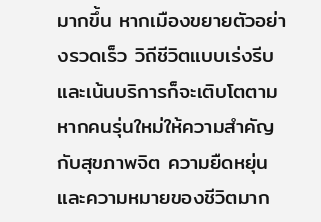มากขึ้น หากเมืองขยายตัวอย่างรวดเร็ว วิถีชีวิตแบบเร่งรีบและเน้นบริการก็จะเติบโตตาม หากคนรุ่นใหม่ให้ความสำคัญกับสุขภาพจิต ความยืดหยุ่น และความหมายของชีวิตมาก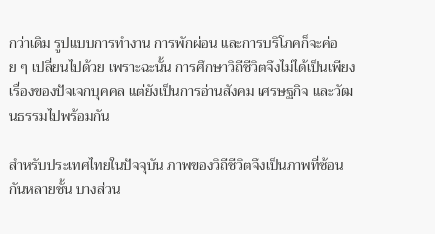กว่าเดิม รูปแบบการทำงาน การพักผ่อน และการบริโภคก็จะค่อย ๆ เปลี่ยนไปด้วย เพราะฉะนั้น การศึกษาวิถีชีวิตจึงไม่ได้เป็นเพียงเรื่องของปัจเจกบุคคล แต่ยังเป็นการอ่านสังคม เศรษฐกิจ และวัฒนธรรมไปพร้อมกัน

สำหรับประเทศไทยในปัจจุบัน ภาพของวิถีชีวิตจึงเป็นภาพที่ซ้อนกันหลายชั้น บางส่วน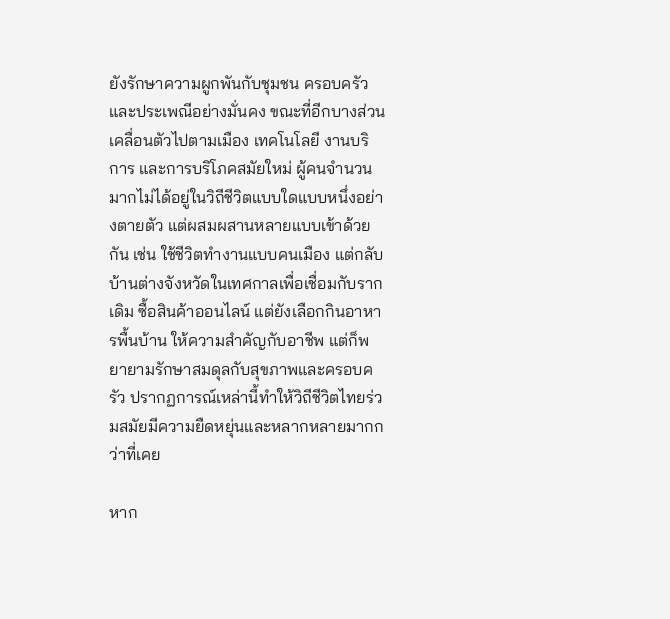ยังรักษาความผูกพันกับชุมชน ครอบครัว และประเพณีอย่างมั่นคง ขณะที่อีกบางส่วนเคลื่อนตัวไปตามเมือง เทคโนโลยี งานบริการ และการบริโภคสมัยใหม่ ผู้คนจำนวนมากไม่ได้อยู่ในวิถีชีวิตแบบใดแบบหนึ่งอย่างตายตัว แต่ผสมผสานหลายแบบเข้าด้วยกัน เช่น ใช้ชีวิตทำงานแบบคนเมือง แต่กลับบ้านต่างจังหวัดในเทศกาลเพื่อเชื่อมกับรากเดิม ซื้อสินค้าออนไลน์ แต่ยังเลือกกินอาหารพื้นบ้าน ให้ความสำคัญกับอาชีพ แต่ก็พยายามรักษาสมดุลกับสุขภาพและครอบครัว ปรากฏการณ์เหล่านี้ทำให้วิถีชีวิตไทยร่วมสมัยมีความยืดหยุ่นและหลากหลายมากกว่าที่เคย

หาก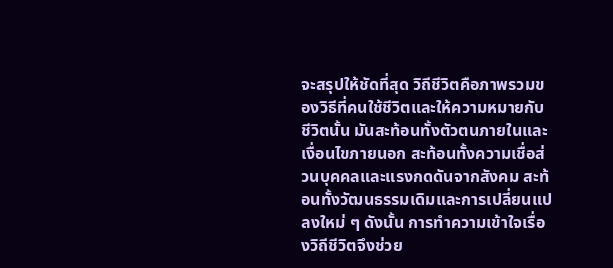จะสรุปให้ชัดที่สุด วิถีชีวิตคือภาพรวมของวิธีที่คนใช้ชีวิตและให้ความหมายกับชีวิตนั้น มันสะท้อนทั้งตัวตนภายในและเงื่อนไขภายนอก สะท้อนทั้งความเชื่อส่วนบุคคลและแรงกดดันจากสังคม สะท้อนทั้งวัฒนธรรมเดิมและการเปลี่ยนแปลงใหม่ ๆ ดังนั้น การทำความเข้าใจเรื่องวิถีชีวิตจึงช่วย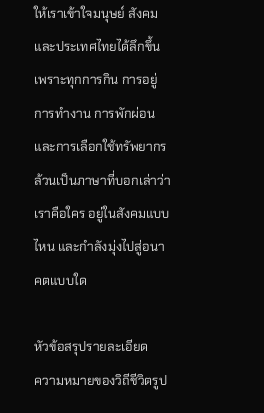ให้เราเข้าใจมนุษย์ สังคม และประเทศไทยได้ลึกขึ้น เพราะทุกการกิน การอยู่ การทำงาน การพักผ่อน และการเลือกใช้ทรัพยากร ล้วนเป็นภาษาที่บอกเล่าว่าเราคือใคร อยู่ในสังคมแบบไหน และกำลังมุ่งไปสู่อนาคตแบบใด

หัวข้อสรุปรายละเอียด
ความหมายของวิถีชีวิตรูป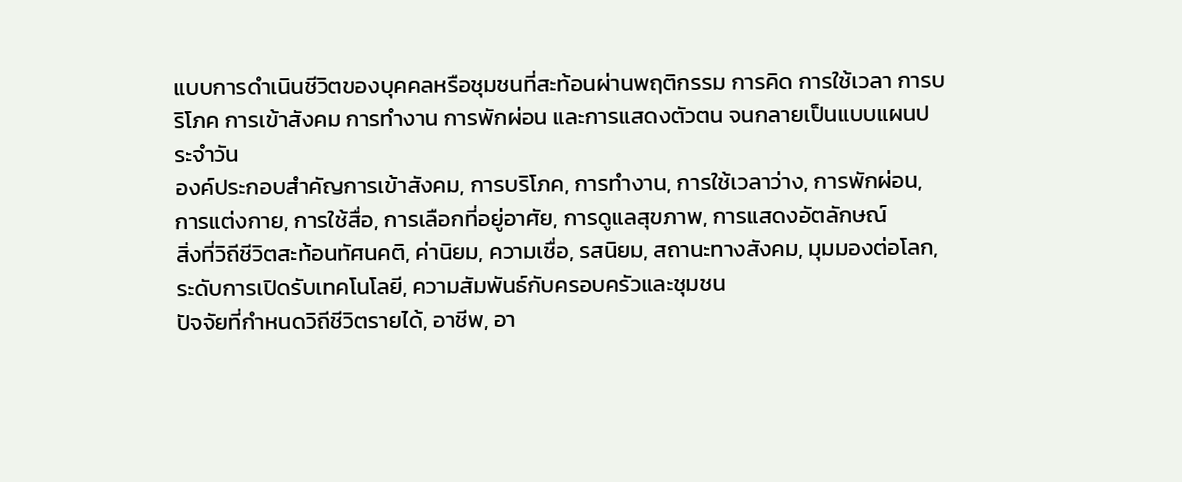แบบการดำเนินชีวิตของบุคคลหรือชุมชนที่สะท้อนผ่านพฤติกรรม การคิด การใช้เวลา การบริโภค การเข้าสังคม การทำงาน การพักผ่อน และการแสดงตัวตน จนกลายเป็นแบบแผนประจำวัน
องค์ประกอบสำคัญการเข้าสังคม, การบริโภค, การทำงาน, การใช้เวลาว่าง, การพักผ่อน, การแต่งกาย, การใช้สื่อ, การเลือกที่อยู่อาศัย, การดูแลสุขภาพ, การแสดงอัตลักษณ์
สิ่งที่วิถีชีวิตสะท้อนทัศนคติ, ค่านิยม, ความเชื่อ, รสนิยม, สถานะทางสังคม, มุมมองต่อโลก, ระดับการเปิดรับเทคโนโลยี, ความสัมพันธ์กับครอบครัวและชุมชน
ปัจจัยที่กำหนดวิถีชีวิตรายได้, อาชีพ, อา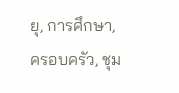ยุ, การศึกษา, ครอบครัว, ชุม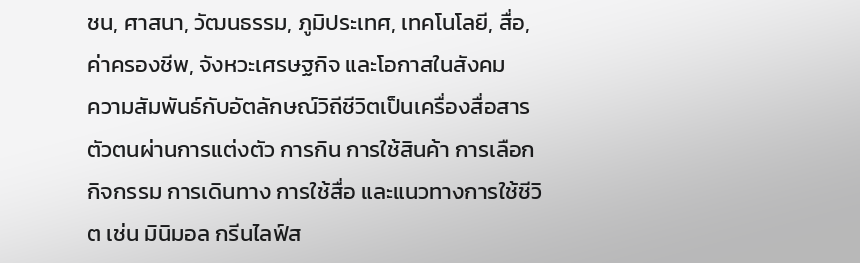ชน, ศาสนา, วัฒนธรรม, ภูมิประเทศ, เทคโนโลยี, สื่อ, ค่าครองชีพ, จังหวะเศรษฐกิจ และโอกาสในสังคม
ความสัมพันธ์กับอัตลักษณ์วิถีชีวิตเป็นเครื่องสื่อสารตัวตนผ่านการแต่งตัว การกิน การใช้สินค้า การเลือกกิจกรรม การเดินทาง การใช้สื่อ และแนวทางการใช้ชีวิต เช่น มินิมอล กรีนไลฟ์ส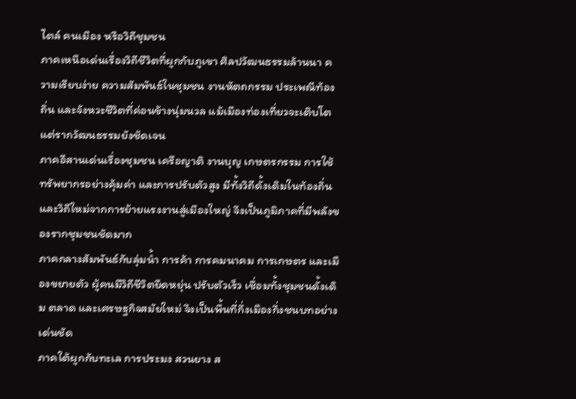ไตล์ คนเมือง หรือวิถีชุมชน
ภาคเหนือเด่นเรื่องวิถีชีวิตที่ผูกกับภูเขา ศิลปวัฒนธรรมล้านนา ความเรียบง่าย ความสัมพันธ์ในชุมชน งานหัตถกรรม ประเพณีท้องถิ่น และจังหวะชีวิตที่ค่อนข้างนุ่มนวล แม้เมืองท่องเที่ยวจะเติบโต แต่รากวัฒนธรรมยังชัดเจน
ภาคอีสานเด่นเรื่องชุมชน เครือญาติ งานบุญ เกษตรกรรม การใช้ทรัพยากรอย่างคุ้มค่า และการปรับตัวสูง มีทั้งวิถีดั้งเดิมในท้องถิ่นและวิถีใหม่จากการย้ายแรงงานสู่เมืองใหญ่ จึงเป็นภูมิภาคที่มีพลังของรากชุมชนชัดมาก
ภาคกลางสัมพันธ์กับลุ่มน้ำ การค้า การคมนาคม การเกษตร และเมืองขยายตัว ผู้คนมีวิถีชีวิตยืดหยุ่น ปรับตัวเร็ว เชื่อมทั้งชุมชนดั้งเดิม ตลาด และเศรษฐกิจสมัยใหม่ จึงเป็นพื้นที่กึ่งเมืองกึ่งชนบทอย่างเด่นชัด
ภาคใต้ผูกกับทะเล การประมง สวนยาง ส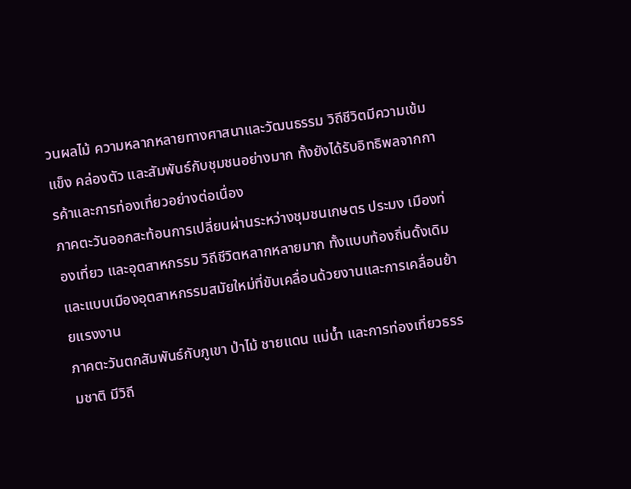วนผลไม้ ความหลากหลายทางศาสนาและวัฒนธรรม วิถีชีวิตมีความเข้มแข็ง คล่องตัว และสัมพันธ์กับชุมชนอย่างมาก ทั้งยังได้รับอิทธิพลจากการค้าและการท่องเที่ยวอย่างต่อเนื่อง
ภาคตะวันออกสะท้อนการเปลี่ยนผ่านระหว่างชุมชนเกษตร ประมง เมืองท่องเที่ยว และอุตสาหกรรม วิถีชีวิตหลากหลายมาก ทั้งแบบท้องถิ่นดั้งเดิมและแบบเมืองอุตสาหกรรมสมัยใหม่ที่ขับเคลื่อนด้วยงานและการเคลื่อนย้ายแรงงาน
ภาคตะวันตกสัมพันธ์กับภูเขา ป่าไม้ ชายแดน แม่น้ำ และการท่องเที่ยวธรรมชาติ มีวิถี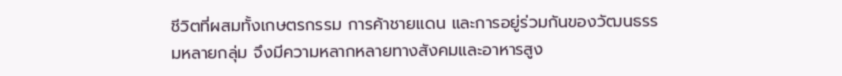ชีวิตที่ผสมทั้งเกษตรกรรม การค้าชายแดน และการอยู่ร่วมกันของวัฒนธรรมหลายกลุ่ม จึงมีความหลากหลายทางสังคมและอาหารสูง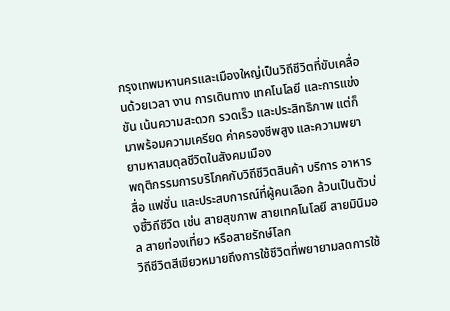กรุงเทพมหานครและเมืองใหญ่เป็นวิถีชีวิตที่ขับเคลื่อนด้วยเวลา งาน การเดินทาง เทคโนโลยี และการแข่งขัน เน้นความสะดวก รวดเร็ว และประสิทธิภาพ แต่ก็มาพร้อมความเครียด ค่าครองชีพสูง และความพยายามหาสมดุลชีวิตในสังคมเมือง
พฤติกรรมการบริโภคกับวิถีชีวิตสินค้า บริการ อาหาร สื่อ แฟชั่น และประสบการณ์ที่ผู้คนเลือก ล้วนเป็นตัวบ่งชี้วิถีชีวิต เช่น สายสุขภาพ สายเทคโนโลยี สายมินิมอล สายท่องเที่ยว หรือสายรักษ์โลก
วิถีชีวิตสีเขียวหมายถึงการใช้ชีวิตที่พยายามลดการใช้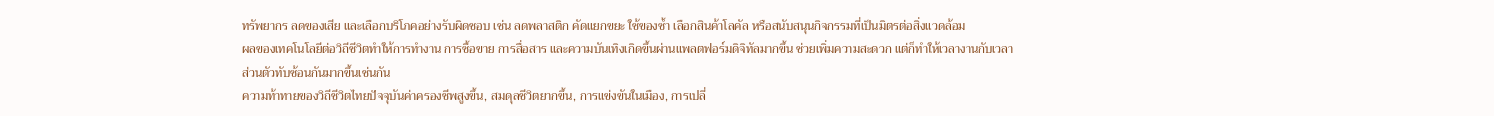ทรัพยากร ลดของเสีย และเลือกบริโภคอย่างรับผิดชอบ เช่น ลดพลาสติก คัดแยกขยะ ใช้ของซ้ำ เลือกสินค้าโลคัล หรือสนับสนุนกิจกรรมที่เป็นมิตรต่อสิ่งแวดล้อม
ผลของเทคโนโลยีต่อวิถีชีวิตทำให้การทำงาน การซื้อขาย การสื่อสาร และความบันเทิงเกิดขึ้นผ่านแพลตฟอร์มดิจิทัลมากขึ้น ช่วยเพิ่มความสะดวก แต่ก็ทำให้เวลางานกับเวลาส่วนตัวทับซ้อนกันมากขึ้นเช่นกัน
ความท้าทายของวิถีชีวิตไทยปัจจุบันค่าครองชีพสูงขึ้น, สมดุลชีวิตยากขึ้น, การแข่งขันในเมือง, การเปลี่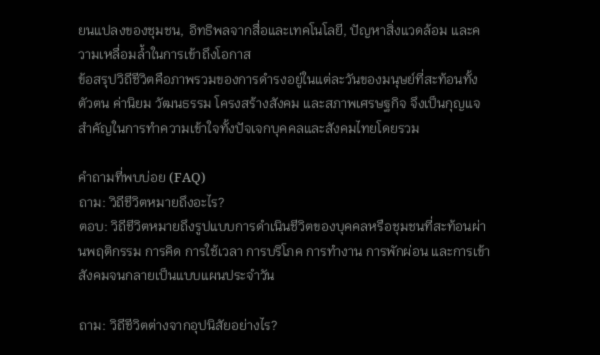ยนแปลงของชุมชน, อิทธิพลจากสื่อและเทคโนโลยี, ปัญหาสิ่งแวดล้อม และความเหลื่อมล้ำในการเข้าถึงโอกาส
ข้อสรุปวิถีชีวิตคือภาพรวมของการดำรงอยู่ในแต่ละวันของมนุษย์ที่สะท้อนทั้งตัวตน ค่านิยม วัฒนธรรม โครงสร้างสังคม และสภาพเศรษฐกิจ จึงเป็นกุญแจสำคัญในการทำความเข้าใจทั้งปัจเจกบุคคลและสังคมไทยโดยรวม

คำถามที่พบบ่อย (FAQ)
ถาม: วิถีชีวิตหมายถึงอะไร?
ตอบ: วิถีชีวิตหมายถึงรูปแบบการดำเนินชีวิตของบุคคลหรือชุมชนที่สะท้อนผ่านพฤติกรรม การคิด การใช้เวลา การบริโภค การทำงาน การพักผ่อน และการเข้าสังคมจนกลายเป็นแบบแผนประจำวัน

ถาม: วิถีชีวิตต่างจากอุปนิสัยอย่างไร?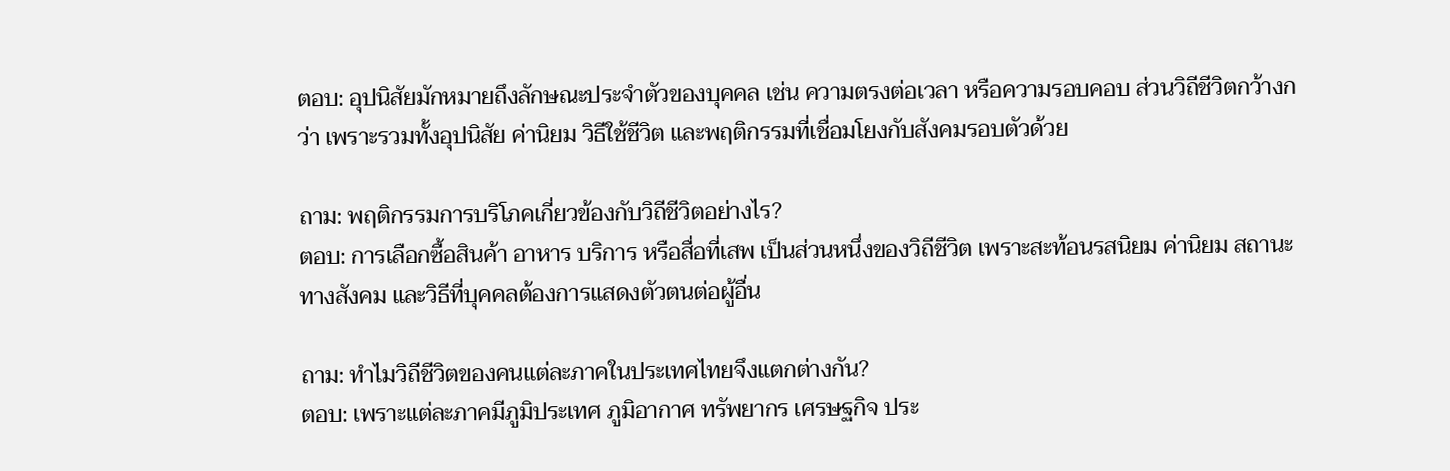ตอบ: อุปนิสัยมักหมายถึงลักษณะประจำตัวของบุคคล เช่น ความตรงต่อเวลา หรือความรอบคอบ ส่วนวิถีชีวิตกว้างกว่า เพราะรวมทั้งอุปนิสัย ค่านิยม วิธีใช้ชีวิต และพฤติกรรมที่เชื่อมโยงกับสังคมรอบตัวด้วย

ถาม: พฤติกรรมการบริโภคเกี่ยวข้องกับวิถีชีวิตอย่างไร?
ตอบ: การเลือกซื้อสินค้า อาหาร บริการ หรือสื่อที่เสพ เป็นส่วนหนึ่งของวิถีชีวิต เพราะสะท้อนรสนิยม ค่านิยม สถานะทางสังคม และวิธีที่บุคคลต้องการแสดงตัวตนต่อผู้อื่น

ถาม: ทำไมวิถีชีวิตของคนแต่ละภาคในประเทศไทยจึงแตกต่างกัน?
ตอบ: เพราะแต่ละภาคมีภูมิประเทศ ภูมิอากาศ ทรัพยากร เศรษฐกิจ ประ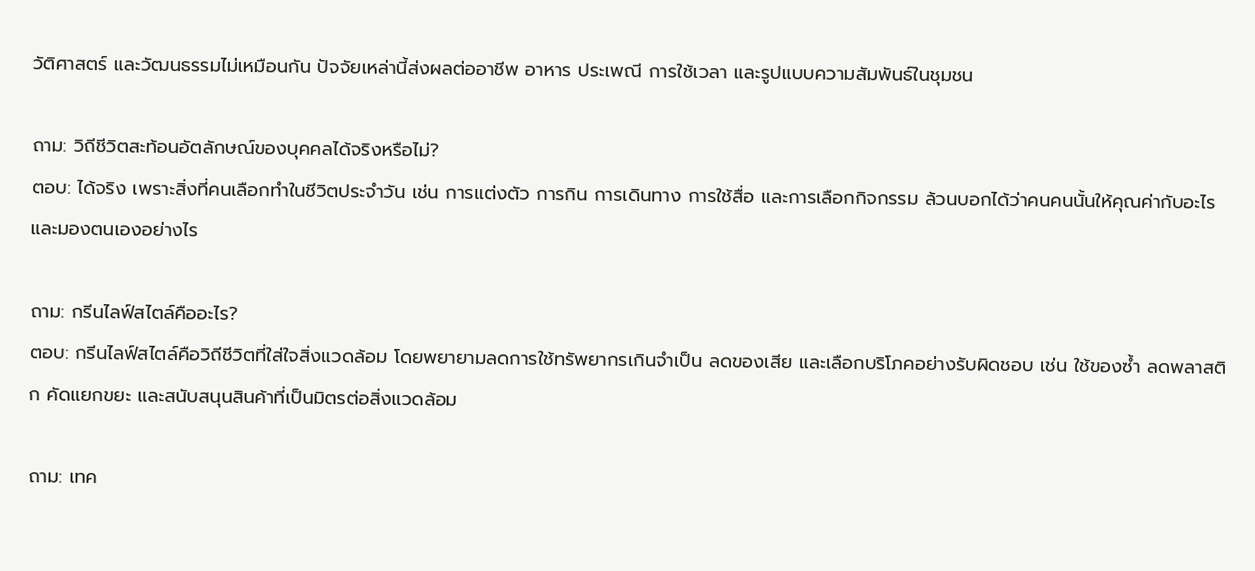วัติศาสตร์ และวัฒนธรรมไม่เหมือนกัน ปัจจัยเหล่านี้ส่งผลต่ออาชีพ อาหาร ประเพณี การใช้เวลา และรูปแบบความสัมพันธ์ในชุมชน

ถาม: วิถีชีวิตสะท้อนอัตลักษณ์ของบุคคลได้จริงหรือไม่?
ตอบ: ได้จริง เพราะสิ่งที่คนเลือกทำในชีวิตประจำวัน เช่น การแต่งตัว การกิน การเดินทาง การใช้สื่อ และการเลือกกิจกรรม ล้วนบอกได้ว่าคนคนนั้นให้คุณค่ากับอะไรและมองตนเองอย่างไร

ถาม: กรีนไลฟ์สไตล์คืออะไร?
ตอบ: กรีนไลฟ์สไตล์คือวิถีชีวิตที่ใส่ใจสิ่งแวดล้อม โดยพยายามลดการใช้ทรัพยากรเกินจำเป็น ลดของเสีย และเลือกบริโภคอย่างรับผิดชอบ เช่น ใช้ของซ้ำ ลดพลาสติก คัดแยกขยะ และสนับสนุนสินค้าที่เป็นมิตรต่อสิ่งแวดล้อม

ถาม: เทค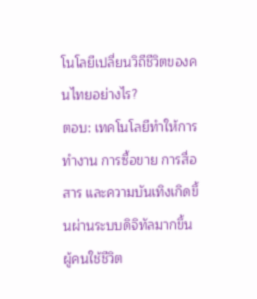โนโลยีเปลี่ยนวิถีชีวิตของคนไทยอย่างไร?
ตอบ: เทคโนโลยีทำให้การทำงาน การซื้อขาย การสื่อสาร และความบันเทิงเกิดขึ้นผ่านระบบดิจิทัลมากขึ้น ผู้คนใช้ชีวิต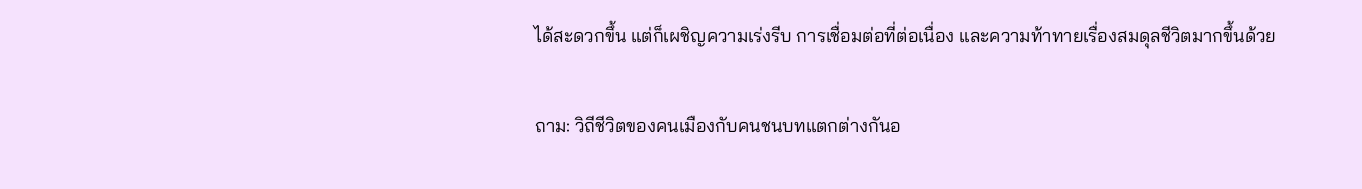ได้สะดวกขึ้น แต่ก็เผชิญความเร่งรีบ การเชื่อมต่อที่ต่อเนื่อง และความท้าทายเรื่องสมดุลชีวิตมากขึ้นด้วย

ถาม: วิถีชีวิตของคนเมืองกับคนชนบทแตกต่างกันอ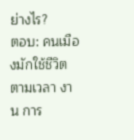ย่างไร?
ตอบ: คนเมืองมักใช้ชีวิตตามเวลา งาน การ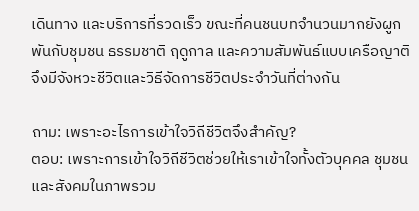เดินทาง และบริการที่รวดเร็ว ขณะที่คนชนบทจำนวนมากยังผูกพันกับชุมชน ธรรมชาติ ฤดูกาล และความสัมพันธ์แบบเครือญาติ จึงมีจังหวะชีวิตและวิธีจัดการชีวิตประจำวันที่ต่างกัน

ถาม: เพราะอะไรการเข้าใจวิถีชีวิตจึงสำคัญ?
ตอบ: เพราะการเข้าใจวิถีชีวิตช่วยให้เราเข้าใจทั้งตัวบุคคล ชุมชน และสังคมในภาพรวม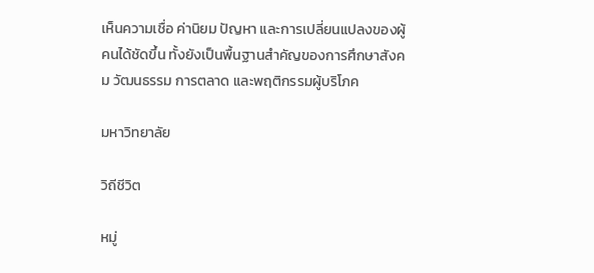เห็นความเชื่อ ค่านิยม ปัญหา และการเปลี่ยนแปลงของผู้คนได้ชัดขึ้น ทั้งยังเป็นพื้นฐานสำคัญของการศึกษาสังคม วัฒนธรรม การตลาด และพฤติกรรมผู้บริโภค

มหาวิทยาลัย

วิถีชีวิต

หมู่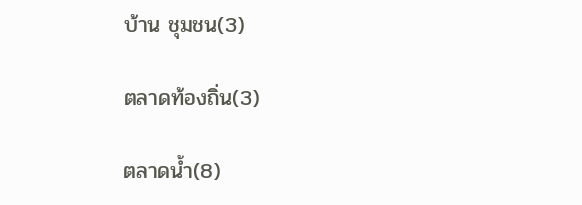บ้าน ชุมชน(3)

ตลาดท้องถิ่น(3)

ตลาดน้ำ(8)